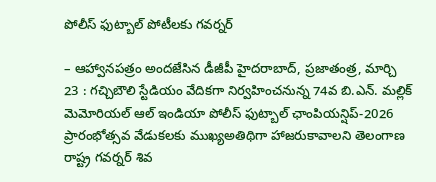పోలీస్ ఫుట్బాల్ పోటీలకు గవర్నర్

– ఆహ్వానపత్రం అందజేసిన డీజీపీ హైదరాబాద్, ప్రజాతంత్ర, మార్చి 23 : గచ్చిబౌలి స్టేడియం వేదికగా నిర్వహించనున్న 74వ బి.ఎన్. మల్లిక్ మెమోరియల్ ఆల్ ఇండియా పోలీస్ ఫుట్బాల్ ఛాంపియన్షిప్-2026 ప్రారంభోత్సవ వేడుకలకు ముఖ్యఅతిథిగా హాజరుకావాలని తెలంగాణ రాష్ట్ర గవర్నర్ శివ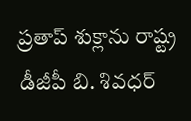ప్రతాప్ శుక్లాను రాష్ట్ర డీజీపీ బి. శివధర్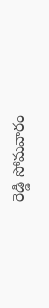రెడ్డి సోమవారం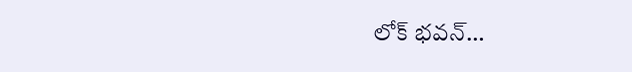లోక్ భవన్…